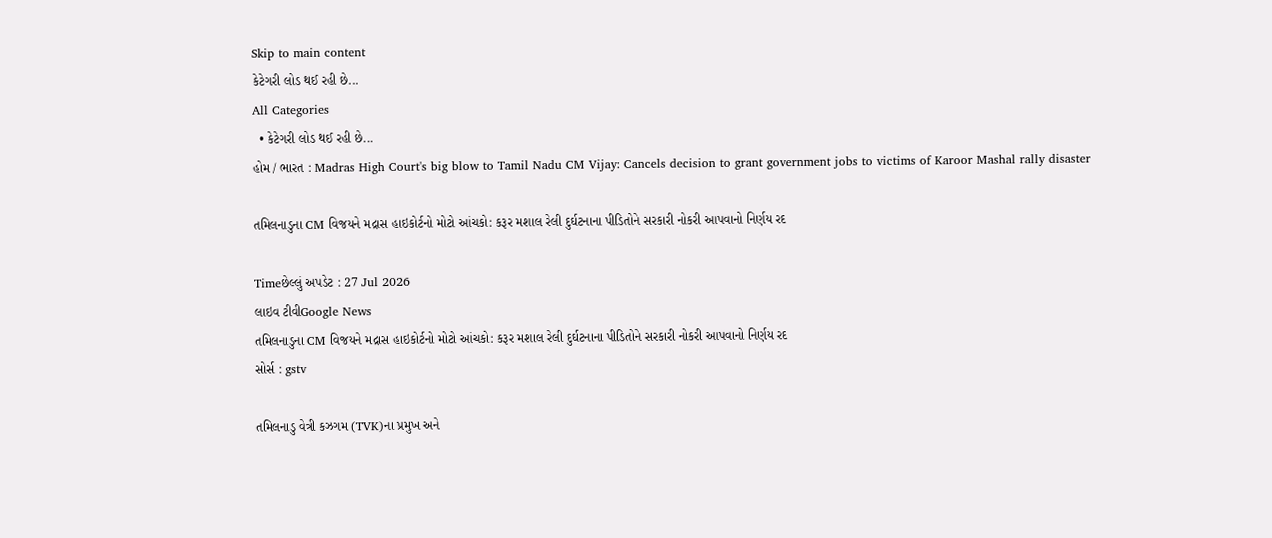Skip to main content
કેટેગરી લોડ થઈ રહી છે...
All Categories
  • કેટેગરી લોડ થઈ રહી છે...
હોમ / ભારત : Madras High Court's big blow to Tamil Nadu CM Vijay: Cancels decision to grant government jobs to victims of Karoor Mashal rally disaster

તમિલનાડુના CM વિજયને મદ્રાસ હાઇકોર્ટનો મોટો આંચકો: કરૂર મશાલ રેલી દુર્ઘટનાના પીડિતોને સરકારી નોકરી આપવાનો નિર્ણય રદ

Timeછેલ્લું અપડેટ : 27 Jul 2026
લાઇવ ટીવીGoogle News
તમિલનાડુના CM વિજયને મદ્રાસ હાઇકોર્ટનો મોટો આંચકો: કરૂર મશાલ રેલી દુર્ઘટનાના પીડિતોને સરકારી નોકરી આપવાનો નિર્ણય રદ
સોર્સ : gstv

તમિલનાડુ વેત્રી કઝગમ (TVK)ના પ્રમુખ અને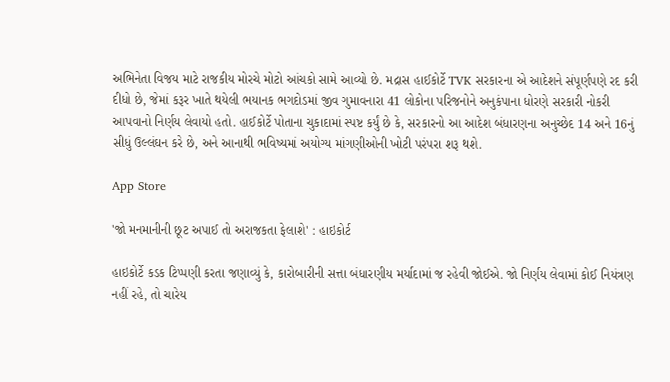અભિનેતા વિજય માટે રાજકીય મોરચે મોટો આંચકો સામે આવ્યો છે. મદ્રાસ હાઈકોર્ટે TVK સરકારના એ આદેશને સંપૂર્ણપણે રદ કરી દીધો છે, જેમાં કરૂર ખાતે થયેલી ભયાનક ભગદોડમાં જીવ ગુમાવનારા 41 લોકોના પરિજનોને અનુકંપાના ધોરણે સરકારી નોકરી આપવાનો નિર્ણય લેવાયો હતો. હાઈકોર્ટે પોતાના ચુકાદામાં સ્પષ્ટ કર્યું છે કે, સરકારનો આ આદેશ બંધારણના અનુચ્છેદ 14 અને 16નું સીધું ઉલ્લંઘન કરે છે, અને આનાથી ભવિષ્યમાં અયોગ્ય માંગણીઓની ખોટી પરંપરા શરૂ થશે.

App Store

'જો મનમાનીની છૂટ અપાઈ તો અરાજકતા ફેલાશે' : હાઇકોર્ટ

હાઇકોર્ટે કડક ટિપ્પણી કરતા જણાવ્યું કે, કારોબારીની સત્તા બંધારણીય મર્યાદામાં જ રહેવી જોઈએ. જો નિર્ણય લેવામાં કોઈ નિયંત્રણ નહીં રહે, તો ચારેય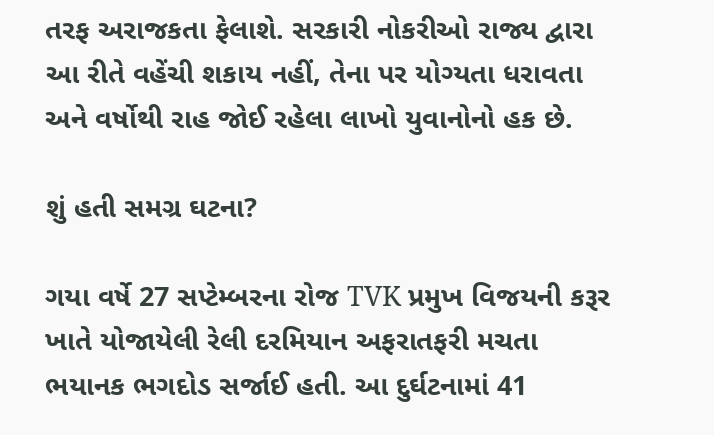તરફ અરાજકતા ફેલાશે. સરકારી નોકરીઓ રાજ્ય દ્વારા આ રીતે વહેંચી શકાય નહીં, તેના પર યોગ્યતા ધરાવતા અને વર્ષોથી રાહ જોઈ રહેલા લાખો યુવાનોનો હક છે.

શું હતી સમગ્ર ઘટના?

ગયા વર્ષે 27 સપ્ટેમ્બરના રોજ TVK પ્રમુખ વિજયની કરૂર ખાતે યોજાયેલી રેલી દરમિયાન અફરાતફરી મચતા ભયાનક ભગદોડ સર્જાઈ હતી. આ દુર્ઘટનામાં 41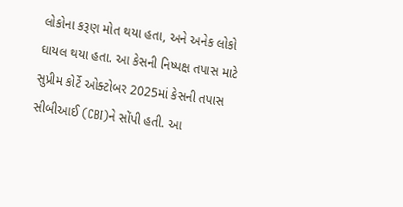લોકોના કરૂણ મોત થયા હતા, અને અનેક લોકો ઘાયલ થયા હતા. આ કેસની નિષ્પક્ષ તપાસ માટે સુપ્રીમ કોર્ટે ઓક્ટોબર 2025માં કેસની તપાસ સીબીઆઈ (CBI)ને સોંપી હતી. આ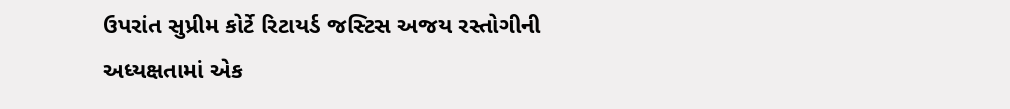ઉપરાંત સુપ્રીમ કોર્ટે રિટાયર્ડ જસ્ટિસ અજય રસ્તોગીની અધ્યક્ષતામાં એક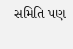સમિતિ પણ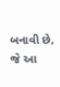બનાવી છે, જે આ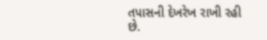તપાસની દેખરેખ રાખી રહી છે.